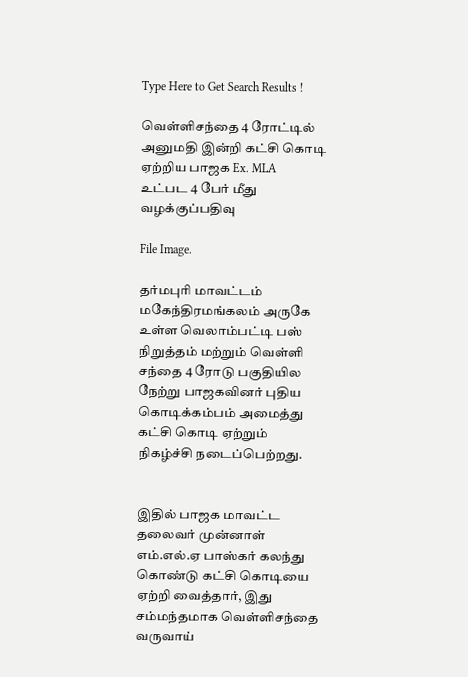Type Here to Get Search Results !

வெள்ளிசந்தை 4 ரோட்டில் அனுமதி இன்றி கட்சி கொடி ஏற்றிய பாஜக Ex. MLA உட்பட 4 பேர் மீது வழக்குப்பதிவு

File Image.

தர்மபுரி மாவட்டம் மகேந்திரமங்கலம் அருகே உள்ள வெலாம்பட்டி பஸ் நிறுத்தம் மற்றும் வெள்ளி சந்தை 4 ரோடு பகுதியில நேற்று பாஜகவினர் புதிய கொடிக்கம்பம் அமைத்து கட்சி கொடி ஏற்றும் நிகழ்ச்சி நடைப்பெற்றது.


இதில் பாஜக மாவட்ட தலைவர் முன்னாள் எம்.எல்.ஏ பாஸ்கர் கலந்து கொண்டு கட்சி கொடியை ஏற்றி வைத்தார், இது சம்மந்தமாக வெள்ளிசந்தை வருவாய்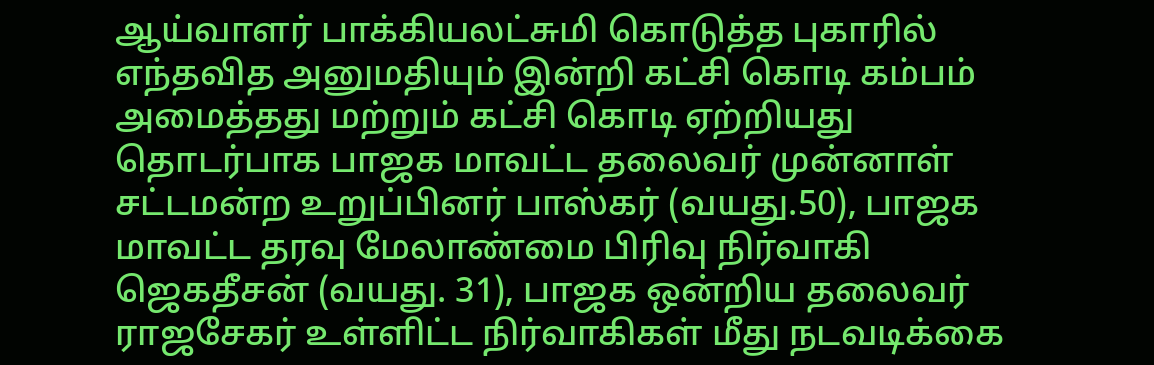ஆய்வாளர் பாக்கியலட்சுமி கொடுத்த புகாரில் எந்தவித அனுமதியும் இன்றி கட்சி கொடி கம்பம் அமைத்தது மற்றும் கட்சி கொடி ஏற்றியது தொடர்பாக பாஜக மாவட்ட தலைவர் முன்னாள் சட்டமன்ற உறுப்பினர் பாஸ்கர் (வயது.50), பாஜக மாவட்ட தரவு மேலாண்மை பிரிவு நிர்வாகி ஜெகதீசன் (வயது. 31), பாஜக ஒன்றிய தலைவர் ராஜசேகர் உள்ளிட்ட நிர்வாகிகள் மீது நடவடிக்கை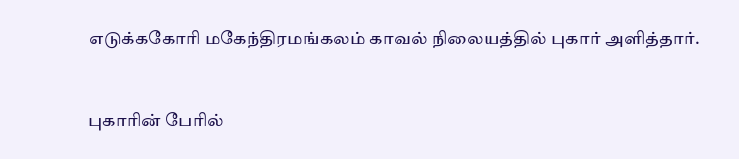எடுக்ககோரி மகேந்திரமங்கலம் காவல் நிலையத்தில் புகார் அளித்தார்.


புகாரின் பேரில்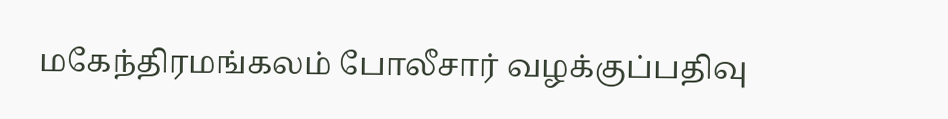மகேந்திரமங்கலம் போலீசார் வழக்குப்பதிவு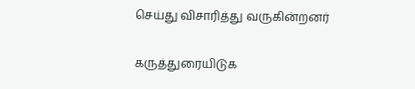செய்து விசாரித்து வருகின்றனர்

கருத்துரையிடுக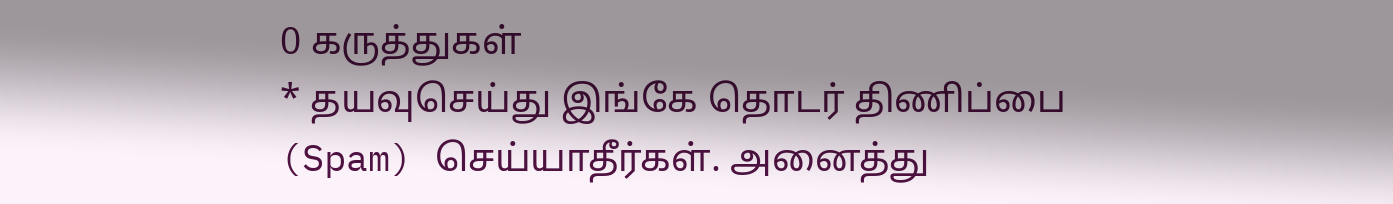0 கருத்துகள்
* தயவுசெய்து இங்கே தொடர் திணிப்பை (Spam) செய்யாதீர்கள். அனைத்து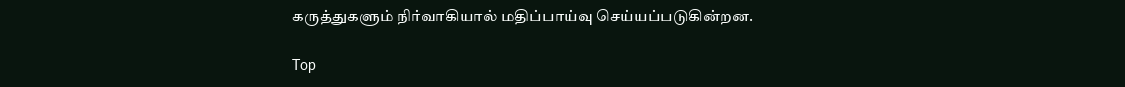கருத்துகளும் நிர்வாகியால் மதிப்பாய்வு செய்யப்படுகின்றன.

Top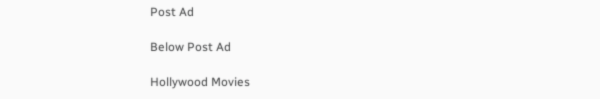Post Ad

Below Post Ad

Hollywood Movies